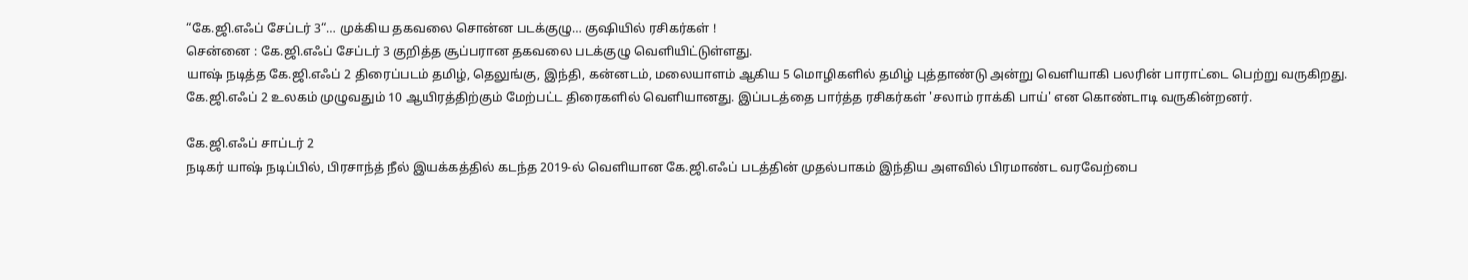“கே.ஜி.எஃப் சேப்டர் 3“… முக்கிய தகவலை சொன்ன படக்குழு… குஷியில் ரசிகர்கள் !
சென்னை : கே.ஜி.எஃப் சேப்டர் 3 குறித்த சூப்பரான தகவலை படக்குழு வெளியிட்டுள்ளது.
யாஷ் நடித்த கே.ஜி.எஃப் 2 திரைப்படம் தமிழ், தெலுங்கு, இந்தி, கன்னடம், மலையாளம் ஆகிய 5 மொழிகளில் தமிழ் புத்தாண்டு அன்று வெளியாகி பலரின் பாராட்டை பெற்று வருகிறது.
கே.ஜி.எஃப் 2 உலகம் முழுவதும் 10 ஆயிரத்திற்கும் மேற்பட்ட திரைகளில் வெளியானது. இப்படத்தை பார்த்த ரசிகர்கள் 'சலாம் ராக்கி பாய்' என கொண்டாடி வருகின்றனர்.

கே.ஜி.எஃப் சாப்டர் 2
நடிகர் யாஷ் நடிப்பில், பிரசாந்த் நீல் இயக்கத்தில் கடந்த 2019-ல் வெளியான கே.ஜி.எஃப் படத்தின் முதல்பாகம் இந்திய அளவில் பிரமாண்ட வரவேற்பை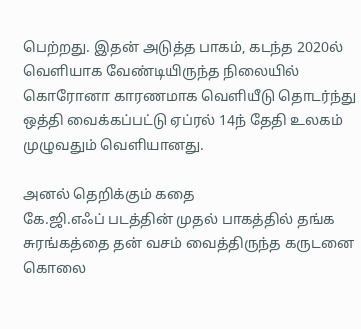பெற்றது. இதன் அடுத்த பாகம், கடந்த 2020ல் வெளியாக வேண்டியிருந்த நிலையில் கொரோனா காரணமாக வெளியீடு தொடர்ந்து ஒத்தி வைக்கப்பட்டு ஏப்ரல் 14ந் தேதி உலகம் முழுவதும் வெளியானது.

அனல் தெறிக்கும் கதை
கே.ஜி.எஃப் படத்தின் முதல் பாகத்தில் தங்க சுரங்கத்தை தன் வசம் வைத்திருந்த கருடனை கொலை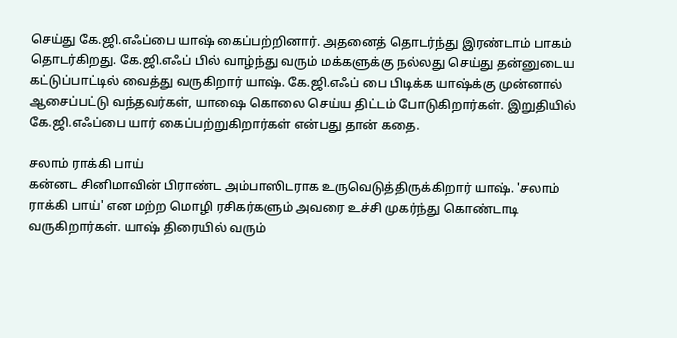செய்து கே.ஜி.எஃப்பை யாஷ் கைப்பற்றினார். அதனைத் தொடர்ந்து இரண்டாம் பாகம் தொடர்கிறது. கே.ஜி.எஃப் பில் வாழ்ந்து வரும் மக்களுக்கு நல்லது செய்து தன்னுடைய கட்டுப்பாட்டில் வைத்து வருகிறார் யாஷ். கே.ஜி.எஃப் பை பிடிக்க யாஷ்க்கு முன்னால் ஆசைப்பட்டு வந்தவர்கள், யாஷை கொலை செய்ய திட்டம் போடுகிறார்கள். இறுதியில் கே.ஜி.எஃப்பை யார் கைப்பற்றுகிறார்கள் என்பது தான் கதை.

சலாம் ராக்கி பாய்
கன்னட சினிமாவின் பிராண்ட அம்பாஸிடராக உருவெடுத்திருக்கிறார் யாஷ். 'சலாம் ராக்கி பாய்' என மற்ற மொழி ரசிகர்களும் அவரை உச்சி முகர்ந்து கொண்டாடி வருகிறார்கள். யாஷ் திரையில் வரும்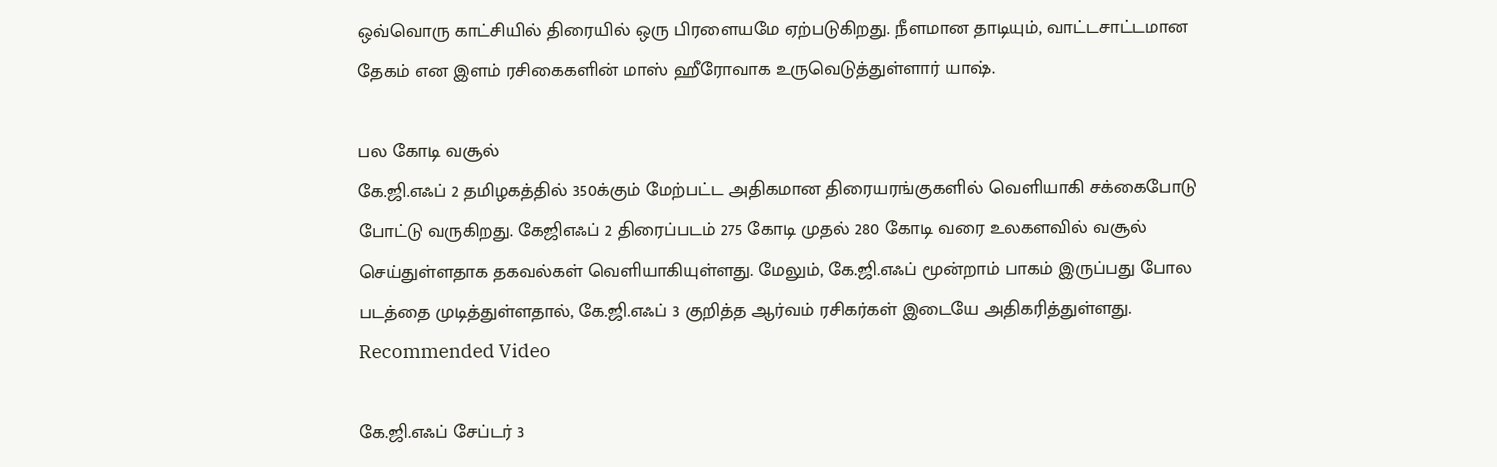ஒவ்வொரு காட்சியில் திரையில் ஒரு பிரளையமே ஏற்படுகிறது. நீளமான தாடியும், வாட்டசாட்டமான தேகம் என இளம் ரசிகைகளின் மாஸ் ஹீரோவாக உருவெடுத்துள்ளார் யாஷ்.

பல கோடி வசூல்
கே.ஜி.எஃப் 2 தமிழகத்தில் 350க்கும் மேற்பட்ட அதிகமான திரையரங்குகளில் வெளியாகி சக்கைபோடு போட்டு வருகிறது. கேஜிஎஃப் 2 திரைப்படம் 275 கோடி முதல் 280 கோடி வரை உலகளவில் வசூல் செய்துள்ளதாக தகவல்கள் வெளியாகியுள்ளது. மேலும், கே.ஜி.எஃப் மூன்றாம் பாகம் இருப்பது போல படத்தை முடித்துள்ளதால், கே.ஜி.எஃப் 3 குறித்த ஆர்வம் ரசிகர்கள் இடையே அதிகரித்துள்ளது.
Recommended Video

கே.ஜி.எஃப் சேப்டர் 3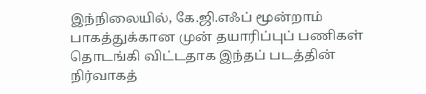இந்நிலையில், கே.ஜி.எஃப் மூன்றாம் பாகத்துக்கான முன் தயாரிப்புப் பணிகள் தொடங்கி விட்டதாக இந்தப் படத்தின் நிர்வாகத்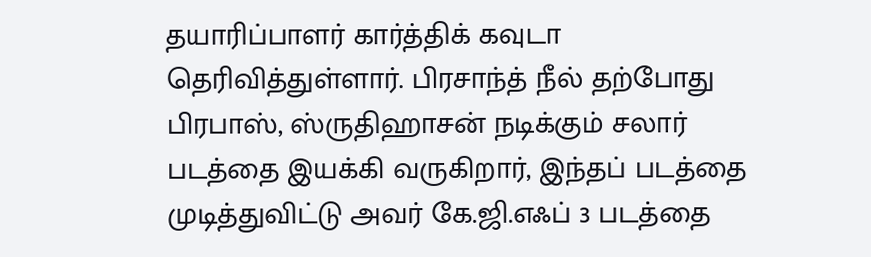தயாரிப்பாளர் கார்த்திக் கவுடா தெரிவித்துள்ளார். பிரசாந்த் நீல் தற்போது பிரபாஸ், ஸ்ருதிஹாசன் நடிக்கும் சலார் படத்தை இயக்கி வருகிறார், இந்தப் படத்தை முடித்துவிட்டு அவர் கே.ஜி.எஃப் 3 படத்தை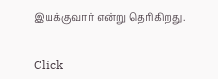இயக்குவார் என்று தெரிகிறது.


Click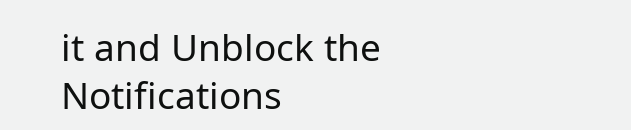it and Unblock the Notifications